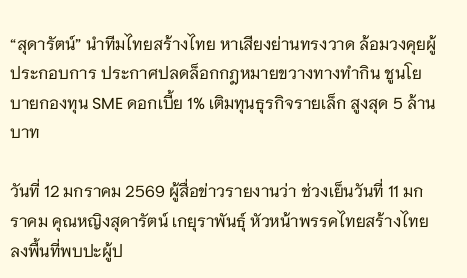“สุดารัตน์” นำทีมไทยสร้างไทย หาเสียงย่านทรงวาด ล้อมวงคุยผู้ประกอบการ ประกาศปลดล็อกกฎหมายขวางทางทำกิน ชูนโยบายกองทุน SME ดอกเบี้ย 1% เติมทุนธุรกิจรายเล็ก สูงสุด 5 ล้านบาท

วันที่ 12 มกราคม 2569 ผู้สื่อข่าวรายงานว่า ช่วงเย็นวันที่ 11 มกราคม คุณหญิงสุดารัตน์ เกยุราพันธุ์ หัวหน้าพรรคไทยสร้างไทย ลงพื้นที่พบปะผู้ป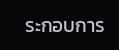ระกอบการ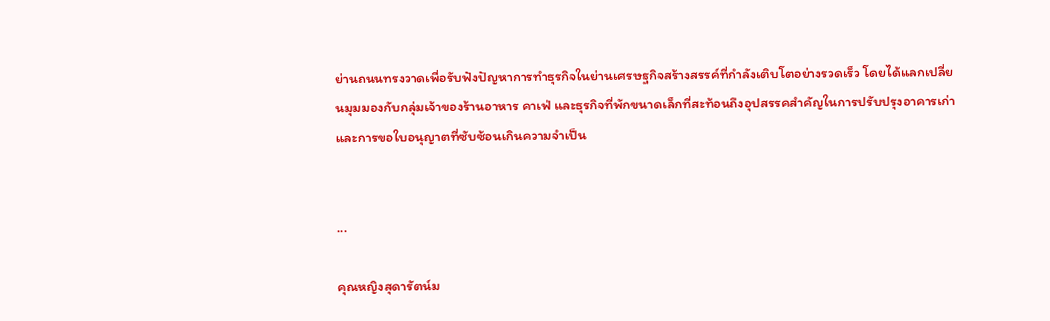ย่านถนนทรงวาดเพื่อรับฟังปัญหาการทำธุรกิจในย่านเศรษฐกิจสร้างสรรค์ที่กำลังเติบโตอย่างรวดเร็ว โดยได้แลกเปลี่ยนมุมมองกับกลุ่มเจ้าของร้านอาหาร คาเฟ่ และธุรกิจที่พักขนาดเล็กที่สะท้อนถึงอุปสรรคสำคัญในการปรับปรุงอาคารเก่าและการขอใบอนุญาตที่ซับซ้อนเกินความจำเป็น


...

คุณหญิงสุดารัตน์ม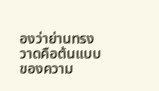องว่าย่านทรงวาดคือต้นแบบของความ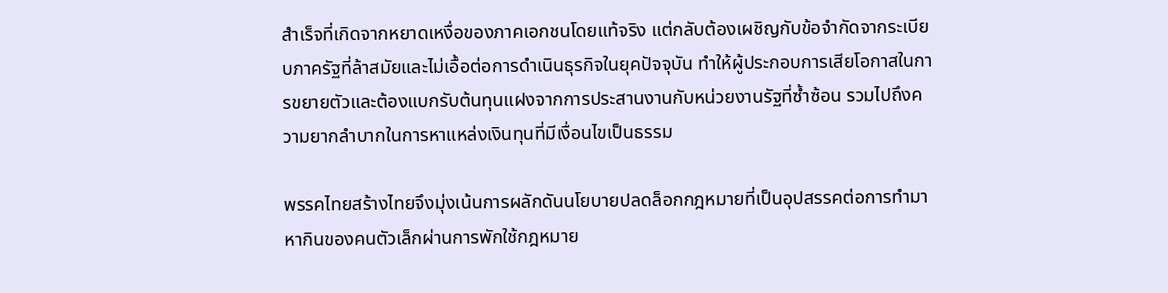สำเร็จที่เกิดจากหยาดเหงื่อของภาคเอกชนโดยแท้จริง แต่กลับต้องเผชิญกับข้อจำกัดจากระเบียบภาครัฐที่ล้าสมัยและไม่เอื้อต่อการดำเนินธุรกิจในยุคปัจจุบัน ทำให้ผู้ประกอบการเสียโอกาสในการขยายตัวและต้องแบกรับต้นทุนแฝงจากการประสานงานกับหน่วยงานรัฐที่ซ้ำซ้อน รวมไปถึงความยากลำบากในการหาแหล่งเงินทุนที่มีเงื่อนไขเป็นธรรม

พรรคไทยสร้างไทยจึงมุ่งเน้นการผลักดันนโยบายปลดล็อกกฎหมายที่เป็นอุปสรรคต่อการทำมาหากินของคนตัวเล็กผ่านการพักใช้กฎหมาย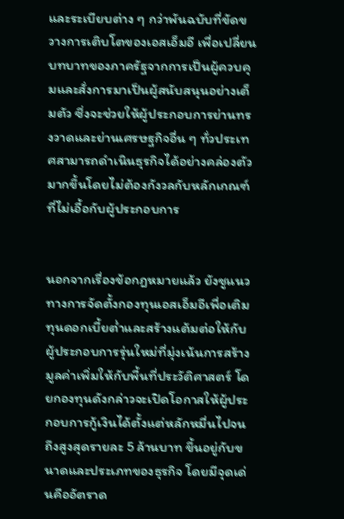และระเบียบต่าง ๆ กว่าพันฉบับที่ขัดขวางการเติบโตของเอสเอ็มอี เพื่อเปลี่ยนบทบาทของภาครัฐจากการเป็นผู้ควบคุมและสั่งการมาเป็นผู้สนับสนุนอย่างเต็มตัว ซึ่งจะช่วยให้ผู้ประกอบการย่านทรงวาดและย่านเศรษฐกิจอื่น ๆ ทั่วประเทศสามารถดำเนินธุรกิจได้อย่างคล่องตัวมากขึ้นโดยไม่ต้องกังวลกับหลักเกณฑ์ที่ไม่เอื้อกับผู้ประกอบการ


นอกจากเรื่องข้อกฎหมายแล้ว ยังชูแนวทางการจัดตั้งกองทุนเอสเอ็มอีเพื่อเติมทุนดอกเบี้ยต่ำและสร้างแต้มต่อให้กับผู้ประกอบการรุ่นใหม่ที่มุ่งเน้นการสร้างมูลค่าเพิ่มให้กับพื้นที่ประวัติศาสตร์ โดยกองทุนดังกล่าวจะเปิดโอกาสให้ผู้ประกอบการกู้เงินได้ตั้งแต่หลักหมื่นไปจนถึงสูงสุดรายละ 5 ล้านบาท ขึ้นอยู่กับขนาดและประเภทของธุรกิจ โดยมีจุดเด่นคืออัตราด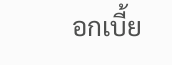อกเบี้ย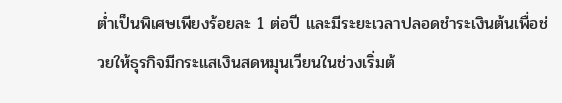ต่ำเป็นพิเศษเพียงร้อยละ 1 ต่อปี และมีระยะเวลาปลอดชำระเงินต้นเพื่อช่วยให้ธุรกิจมีกระแสเงินสดหมุนเวียนในช่วงเริ่มต้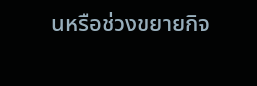นหรือช่วงขยายกิจ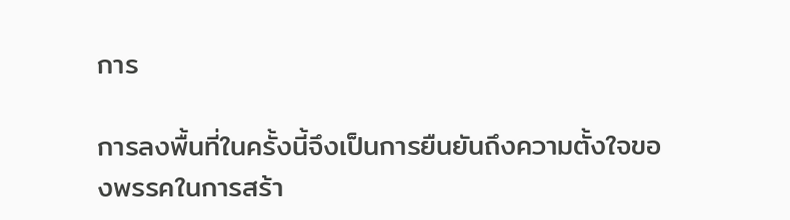การ

การลงพื้นที่ในครั้งนี้จึงเป็นการยืนยันถึงความตั้งใจของพรรคในการสร้า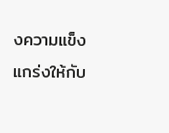งความแข็งแกร่งให้กับ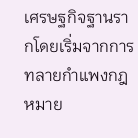เศรษฐกิจฐานรากโดยเริ่มจากการทลายกำแพงกฎหมาย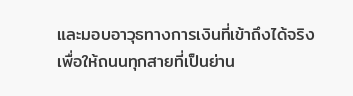และมอบอาวุธทางการเงินที่เข้าถึงได้จริง เพื่อให้ถนนทุกสายที่เป็นย่าน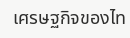เศรษฐกิจของไท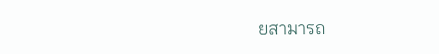ยสามารถ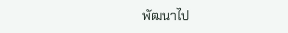พัฒนาไป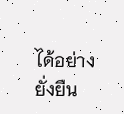ได้อย่างยั่งยืน